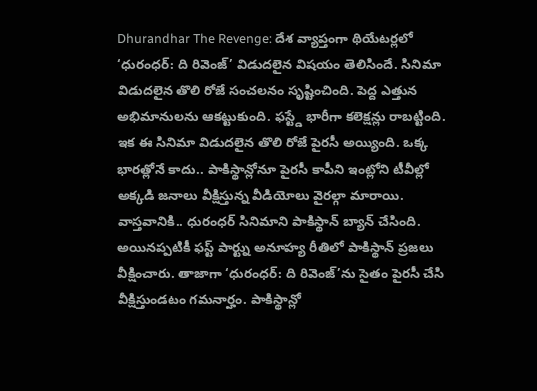Dhurandhar The Revenge: దేశ వ్యాప్తంగా థియేటర్లలో ‘ధురంధర్: ది రివెంజ్’ విడుదలైన విషయం తెలిసిందే. సినిమా విడుదలైన తొలి రోజే సంచలనం సృష్టించింది. పెద్ద ఎత్తున అభిమానులను ఆకట్టుకుంది. ఫస్ట్డే భారీగా కలెక్షన్లు రాబట్టింది. ఇక ఈ సినిమా విడుదలైన తొలి రోజే పైరసీ అయ్యింది. ఒక్క భారత్లోనే కాదు.. పాకిస్థాన్లోనూ పైరసీ కాపీని ఇంట్లోని టీవీల్లో అక్కడి జనాలు వీక్షిస్తున్న వీడియోలు వైరల్గా మారాయి. వాస్తవానికి.. ధురంధర్ సినిమాని పాకిస్థాన్ బ్యాన్ చేసింది. అయినప్పటికీ ఫస్ట్ పార్ట్ను అనూహ్య రీతిలో పాకిస్థాన్ ప్రజలు వీక్షించారు. తాజాగా ‘ధురంధర్: ది రివెంజ్’ను సైతం పైరసీ చేసి వీక్షిస్తుండటం గమనార్హం. పాకిస్థాన్లో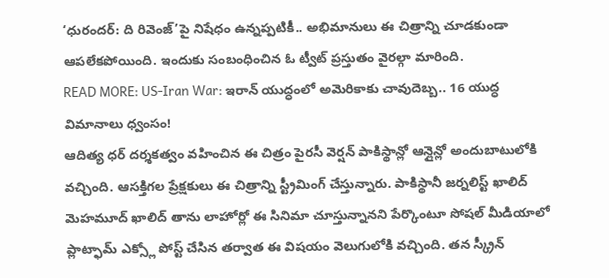‘ధురందర్: ది రివెంజ్’పై నిషేధం ఉన్నప్పటికీ.. అభిమానులు ఈ చిత్రాన్ని చూడకుండా ఆపలేకపోయింది. ఇందుకు సంబంధించిన ఓ ట్వీట్ ప్రస్తుతం వైరల్గా మారింది.
READ MORE: US-Iran War: ఇరాన్ యుద్ధంలో అమెరికాకు చావుదెబ్బ.. 16 యుద్ధ విమానాలు ధ్వంసం!
ఆదిత్య ధర్ దర్శకత్వం వహించిన ఈ చిత్రం పైరసీ వెర్షన్ పాకిస్థాన్లో ఆన్లైన్లో అందుబాటులోకి వచ్చింది. ఆసక్తిగల ప్రేక్షకులు ఈ చిత్రాన్ని స్ట్రీమింగ్ చేస్తున్నారు. పాకిస్థానీ జర్నలిస్ట్ ఖాలిద్ మెహమూద్ ఖాలిద్ తాను లాహోర్లో ఈ సినిమా చూస్తున్నానని పేర్కొంటూ సోషల్ మీడియాలో ప్లాట్ఫామ్ ఎక్స్లో పోస్ట్ చేసిన తర్వాత ఈ విషయం వెలుగులోకి వచ్చింది. తన స్క్రీన్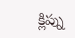క్లిప్ను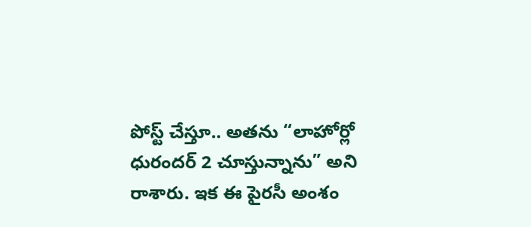పోస్ట్ చేస్తూ.. అతను “లాహోర్లో ధురందర్ 2 చూస్తున్నాను” అని రాశారు. ఇక ఈ పైరసీ అంశం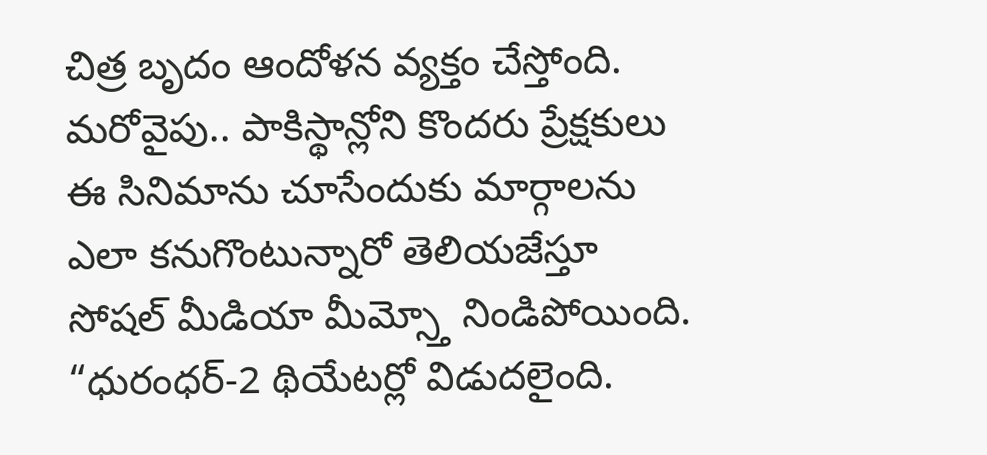చిత్ర బృదం ఆందోళన వ్యక్తం చేస్తోంది. మరోవైపు.. పాకిస్థాన్లోని కొందరు ప్రేక్షకులు ఈ సినిమాను చూసేందుకు మార్గాలను ఎలా కనుగొంటున్నారో తెలియజేస్తూ సోషల్ మీడియా మీమ్స్తో నిండిపోయింది. “ధురంధర్-2 థియేటర్లో విడుదలైంది.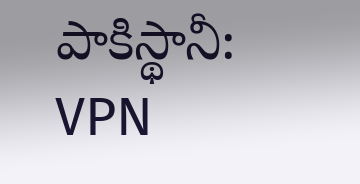పాకిస్థానీ: VPN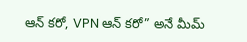ఆన్ కరో, VPN ఆన్ కరో” అనే మీమ్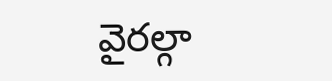వైరల్గా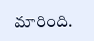మారింది.